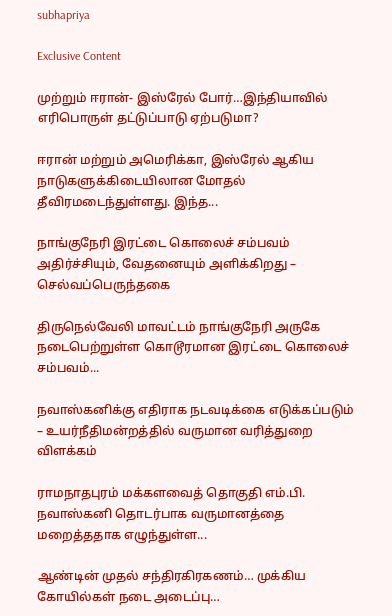subhapriya

Exclusive Content

முற்றும் ஈரான்- இஸ்ரேல் போர்…இந்தியாவில் எரிபொருள் தட்டுப்பாடு ஏற்படுமா?

ஈரான் மற்றும் அமெரிக்கா, இஸ்ரேல் ஆகிய நாடுகளுக்கிடையிலான மோதல் தீவிரமடைந்துள்ளது. இந்த...

நாங்குநேரி இரட்டை கொலைச் சம்பவம் அதிர்ச்சியும், வேதனையும் அளிக்கிறது – செல்வப்பெருந்தகை

திருநெல்வேலி மாவட்டம் நாங்குநேரி அருகே நடைபெற்றுள்ள கொடூரமான இரட்டை கொலைச் சம்பவம்...

நவாஸ்கனிக்கு எதிராக நடவடிக்கை எடுக்கப்படும் – உயர்நீதிமன்றத்தில் வருமான வரித்துறை விளக்கம்

ராமநாதபுரம் மக்களவைத் தொகுதி எம்.பி. நவாஸ்கனி தொடர்பாக வருமானத்தை மறைத்ததாக எழுந்துள்ள...

ஆண்டின் முதல் சந்திரகிரகணம்… முக்கிய  கோயில்கள் நடை அடைப்பு…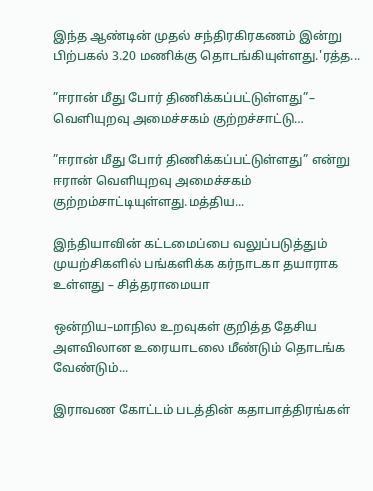இந்த ஆண்டின் முதல் சந்திரகிரகணம் இன்று பிற்பகல் 3.20 மணிக்கு தொடங்கியுள்ளது.'ரத்த...

”ஈரான் மீது போர் திணிக்கப்பட்டுள்ளது”– வெளியுறவு அமைச்சகம் குற்றச்சாட்டு…

”ஈரான் மீது போர் திணிக்கப்பட்டுள்ளது” என்று ஈரான் வெளியுறவு அமைச்சகம் குற்றம்சாட்டியுள்ளது.மத்திய...

இந்தியாவின் கட்டமைப்பை வலுப்படுத்தும் முயற்சிகளில் பங்களிக்க கர்நாடகா தயாராக உள்ளது – சித்தராமையா

ஒன்றிய–மாநில உறவுகள் குறித்த தேசிய அளவிலான உரையாடலை மீண்டும் தொடங்க வேண்டும்...

இராவண கோட்டம் படத்தின் கதாபாத்திரங்கள்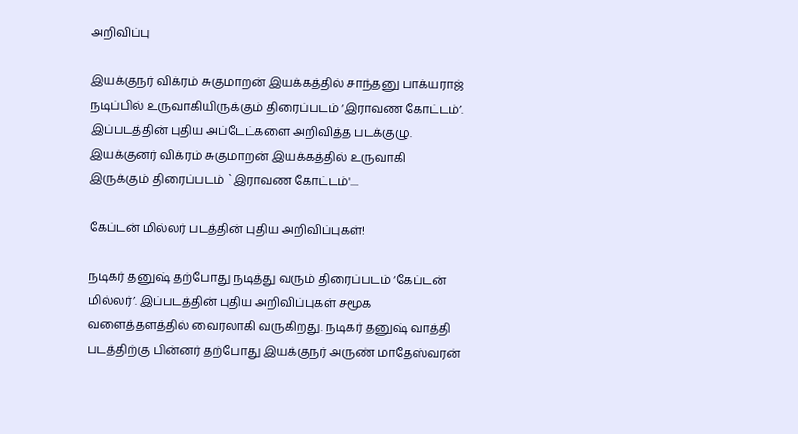அறிவிப்பு

இயக்குநர் விக்ரம் சுகுமாறன் இயக்கத்தில் சாந்தனு பாக்யராஜ் நடிப்பில் உருவாகியிருக்கும் திரைப்படம் ‘இராவண கோட்டம்’. இப்படத்தின் புதிய அப்டேட்களை அறிவித்த படக்குழு. இயக்குனர் விக்ரம் சுகுமாறன் இயக்கத்தில் உருவாகி இருக்கும் திரைப்படம் `இராவண கோட்டம்'....

கேப்டன் மில்லர் படத்தின் புதிய அறிவிப்புகள்!

நடிகர் தனுஷ் தற்போது நடித்து வரும் திரைப்படம் ‘கேப்டன் மில்லர்’. இப்படத்தின் புதிய அறிவிப்புகள் சமூக வளைத்தளத்தில் வைரலாகி வருகிறது. நடிகர் தனுஷ் வாத்தி படத்திற்கு பின்னர் தற்போது இயக்குநர் அருண் மாதேஸ்வரன்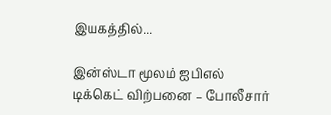இயகத்தில்...

இன்ஸ்டா மூலம் ஐபிஎல் டிக்கெட் விற்பனை – போலீசார்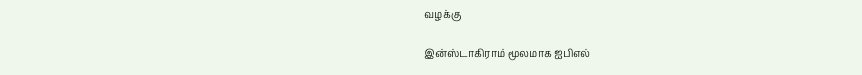வழக்கு

இன்ஸ்டாகிராம் மூலமாக ஐபிஎல்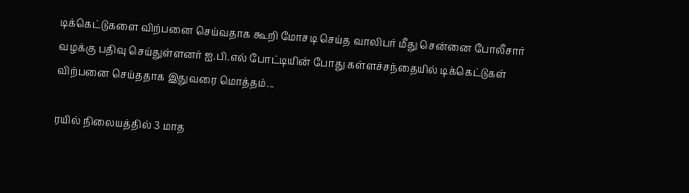டிக்கெட்டுகளை விற்பனை செய்வதாக கூறி மோசடி செய்த வாலிபர் மீது சென்னை போலீசார் வழக்கு பதிவு செய்துள்ளனர் ஐ.பி.எல் போட்டியின் போது கள்ளச்சந்தையில் டிக்கெட்டுகள் விற்பனை செய்ததாக இதுவரை மொத்தம்...

ரயில் நிலையத்தில் 3 மாத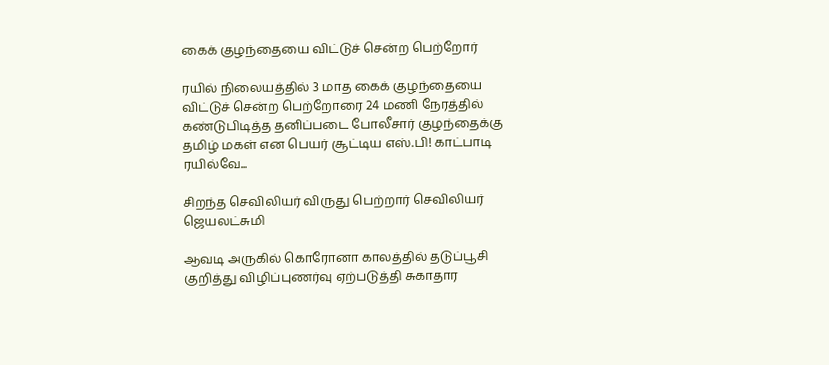கைக் குழந்தையை விட்டுச் சென்ற பெற்றோர்

ரயில் நிலையத்தில் 3 மாத கைக் குழந்தையை விட்டுச் சென்ற பெற்றோரை 24 மணி நேரத்தில் கண்டுபிடித்த தனிப்படை போலீசார் குழந்தைக்கு தமிழ் மகள் என பெயர் சூட்டிய எஸ்.பி! காட்பாடி ரயில்வே...

சிறந்த செவிலியர் விருது பெற்றார் செவிலியர் ஜெயலட்சுமி

ஆவடி அருகில் கொரோனா காலத்தில் தடுப்பூசி குறித்து விழிப்புணர்வு ஏற்படுத்தி சுகாதார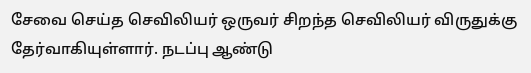சேவை செய்த செவிலியர் ஒருவர் சிறந்த செவிலியர் விருதுக்கு தேர்வாகியுள்ளார். நடப்பு ஆண்டு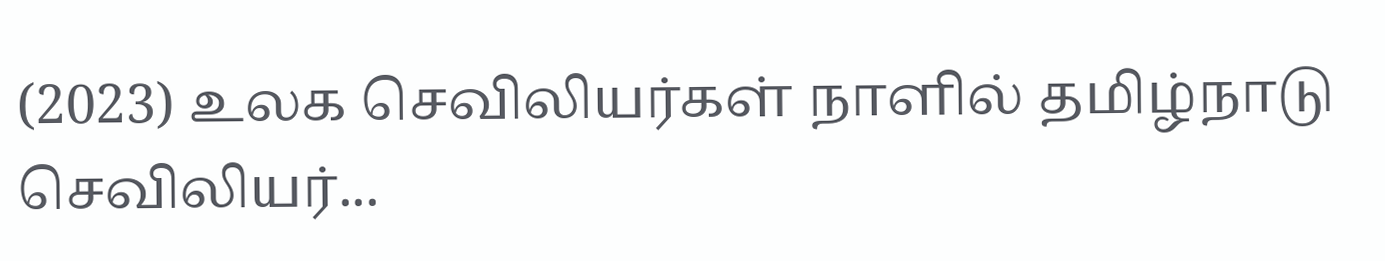(2023) உலக செவிலியர்கள் நாளில் தமிழ்நாடு செவிலியர்...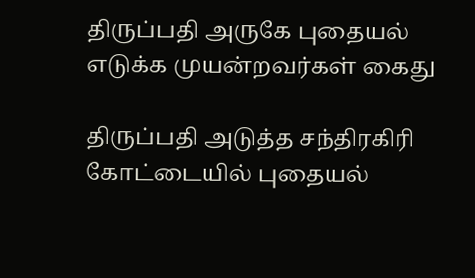திருப்பதி அருகே புதையல் எடுக்க முயன்றவர்கள் கைது

திருப்பதி அடுத்த சந்திரகிரி கோட்டையில் புதையல்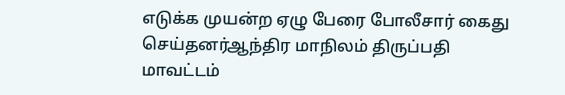எடுக்க முயன்ற ஏழு பேரை போலீசார் கைது செய்தனர்ஆந்திர மாநிலம் திருப்பதி மாவட்டம்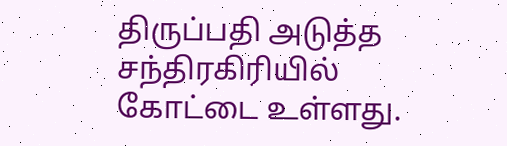திருப்பதி அடுத்த சந்திரகிரியில் கோட்டை உள்ளது.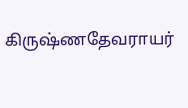கிருஷ்ணதேவராயர்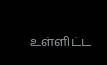உள்ளிட்ட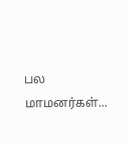பல மாமனர்கள்...